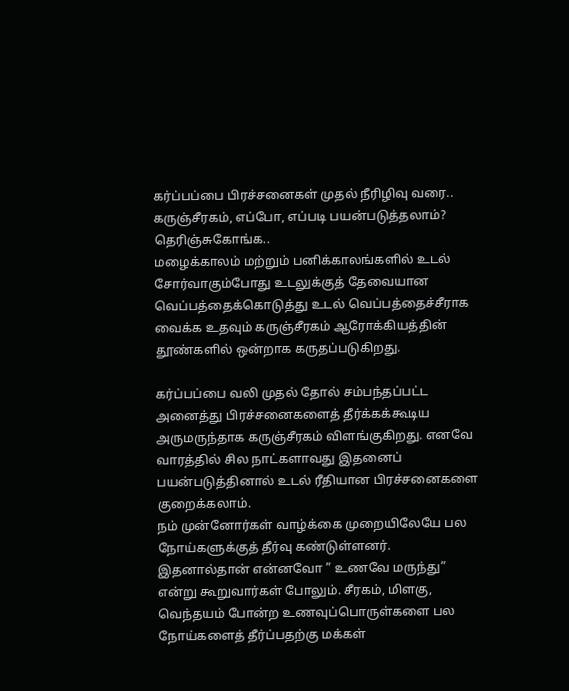கர்ப்பப்பை பிரச்சனைகள் முதல் நீரிழிவு வரை.. கருஞ்சீரகம், எப்போ, எப்படி பயன்படுத்தலாம்? தெரிஞ்சுகோங்க..
மழைக்காலம் மற்றும் பனிக்காலங்களில் உடல் சோர்வாகும்போது உடலுக்குத் தேவையான வெப்பத்தைக்கொடுத்து உடல் வெப்பத்தைச்சீராக வைக்க உதவும் கருஞ்சீரகம் ஆரோக்கியத்தின் தூண்களில் ஒன்றாக கருதப்படுகிறது.

கர்ப்பப்பை வலி முதல் தோல் சம்பந்தப்பட்ட அனைத்து பிரச்சனைகளைத் தீர்க்கக்கூடிய அருமருந்தாக கருஞ்சீரகம் விளங்குகிறது. எனவே வாரத்தில் சில நாட்களாவது இதனைப் பயன்படுத்தினால் உடல் ரீதியான பிரச்சனைகளை குறைக்கலாம்.
நம் முன்னோர்கள் வாழ்க்கை முறையிலேயே பல நோய்களுக்குத் தீர்வு கண்டுள்ளனர். இதனால்தான் என்னவோ ” உணவே மருந்து” என்று கூறுவார்கள் போலும். சீரகம், மிளகு, வெந்தயம் போன்ற உணவுப்பொருள்களை பல நோய்களைத் தீர்ப்பதற்கு மக்கள்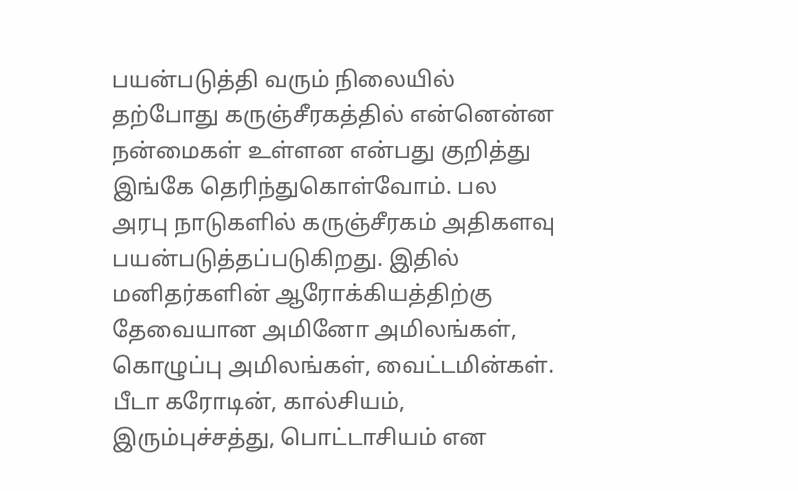பயன்படுத்தி வரும் நிலையில் தற்போது கருஞ்சீரகத்தில் என்னென்ன நன்மைகள் உள்ளன என்பது குறித்து இங்கே தெரிந்துகொள்வோம். பல அரபு நாடுகளில் கருஞ்சீரகம் அதிகளவு பயன்படுத்தப்படுகிறது. இதில் மனிதர்களின் ஆரோக்கியத்திற்கு தேவையான அமினோ அமிலங்கள், கொழுப்பு அமிலங்கள், வைட்டமின்கள். பீடா கரோடின், கால்சியம், இரும்புச்சத்து, பொட்டாசியம் என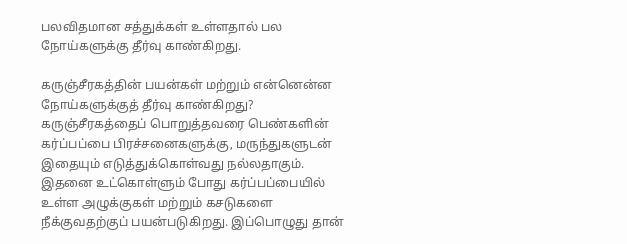பலவிதமான சத்துக்கள் உள்ளதால் பல நோய்களுக்கு தீர்வு காண்கிறது.

கருஞ்சீரகத்தின் பயன்கள் மற்றும் என்னென்ன நோய்களுக்குத் தீர்வு காண்கிறது?
கருஞ்சீரகத்தைப் பொறுத்தவரை பெண்களின் கர்ப்பப்பை பிரச்சனைகளுக்கு, மருந்துகளுடன் இதையும் எடுத்துக்கொள்வது நல்லதாகும். இதனை உட்கொள்ளும் போது கர்ப்பப்பையில் உள்ள அழுக்குகள் மற்றும் கசடுகளை நீக்குவதற்குப் பயன்படுகிறது. இப்பொழுது தான்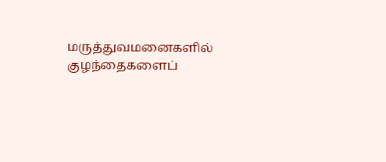மருத்துவமனைகளில் குழந்தைகளைப்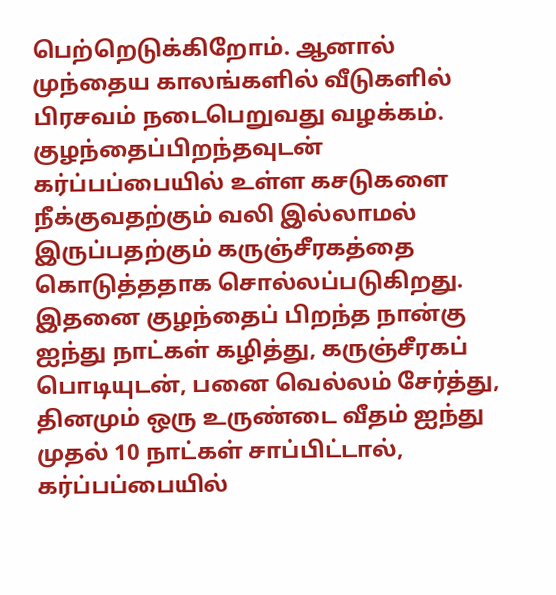பெற்றெடுக்கிறோம். ஆனால் முந்தைய காலங்களில் வீடுகளில் பிரசவம் நடைபெறுவது வழக்கம். குழந்தைப்பிறந்தவுடன் கர்ப்பப்பையில் உள்ள கசடுகளை நீக்குவதற்கும் வலி இல்லாமல் இருப்பதற்கும் கருஞ்சீரகத்தை கொடுத்ததாக சொல்லப்படுகிறது. இதனை குழந்தைப் பிறந்த நான்கு ஐந்து நாட்கள் கழித்து, கருஞ்சீரகப் பொடியுடன், பனை வெல்லம் சேர்த்து, தினமும் ஒரு உருண்டை வீதம் ஐந்து முதல் 10 நாட்கள் சாப்பிட்டால், கர்ப்பப்பையில்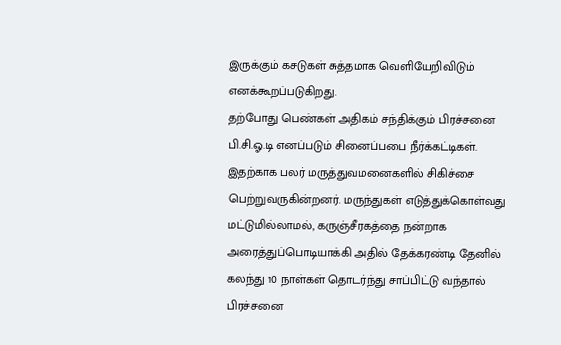இருக்கும் கசடுகள் சுத்தமாக வெளியேறிவிடும் எனக்கூறப்படுகிறது.
தற்போது பெண்கள் அதிகம் சந்திக்கும் பிரச்சனை பி.சி.ஓ.டி எனப்படும் சினைப்பபை நீர்க்கட்டிகள். இதற்காக பலர் மருத்துவமனைகளில் சிகிச்சை பெற்றுவருகின்றனர். மருந்துகள் எடுத்துக்கொள்வது மட்டுமில்லாமல், கருஞ்சீரகத்தை நன்றாக அரைத்துப்பொடியாக்கி அதில் தேக்கரண்டி தேனில் கலந்து 10 நாள்கள் தொடர்ந்து சாப்பிட்டு வந்தால் பிரச்சனை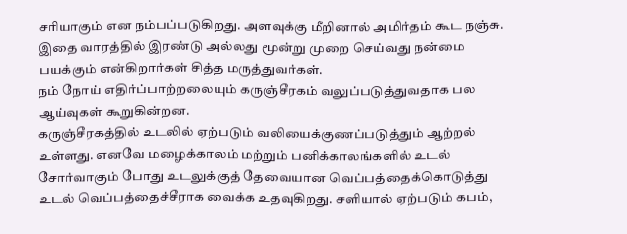சரியாகும் என நம்பப்படுகிறது. அளவுக்கு மீறினால் அமிர்தம் கூட நஞ்சு. இதை வாரத்தில் இரண்டு அல்லது மூன்று முறை செய்வது நன்மை பயக்கும் என்கிறார்கள் சித்த மருத்துவர்கள்.
நம் நோய் எதிர்ப்பாற்றலையும் கருஞ்சீரகம் வலுப்படுத்துவதாக பல ஆய்வுகள் கூறுகின்றன.
கருஞ்சீரகத்தில் உடலில் ஏற்படும் வலியைக்குணப்படுத்தும் ஆற்றல் உள்ளது. எனவே மழைக்காலம் மற்றும் பனிக்காலங்களில் உடல் சோர்வாகும் போது உடலுக்குத் தேவையான வெப்பத்தைக்கொடுத்து உடல் வெப்பத்தைச்சீராக வைக்க உதவுகிறது. சளியால் ஏற்படும் கபம்,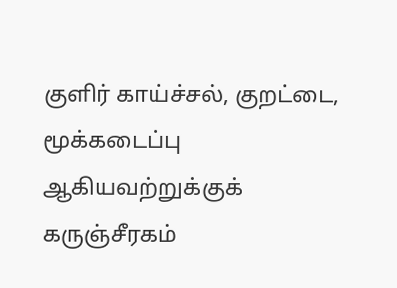குளிர் காய்ச்சல், குறட்டை, மூக்கடைப்பு ஆகியவற்றுக்குக் கருஞ்சீரகம்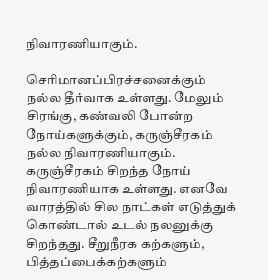நிவாரணியாகும்.

செரிமானப்பிரச்சனைக்கும் நல்ல தீர்வாக உள்ளது. மேலும் சிரங்கு, கண்வலி போன்ற நோய்களுக்கும், கருஞ்சீரகம் நல்ல நிவாரணியாகும். கருஞ்சீரகம் சிறந்த நோய் நிவாரணியாக உள்ளது. எனவே வாரத்தில் சில நாட்கள் எடுத்துக் கொண்டால் உடல் நலனுக்கு சிறந்தது. சீறுநீரக கற்களும், பித்தப்பைக்கற்களும்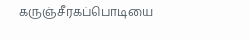கருஞ்சீரகப்பொடியை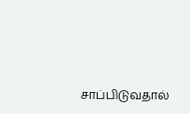சாப்பிடுவதால்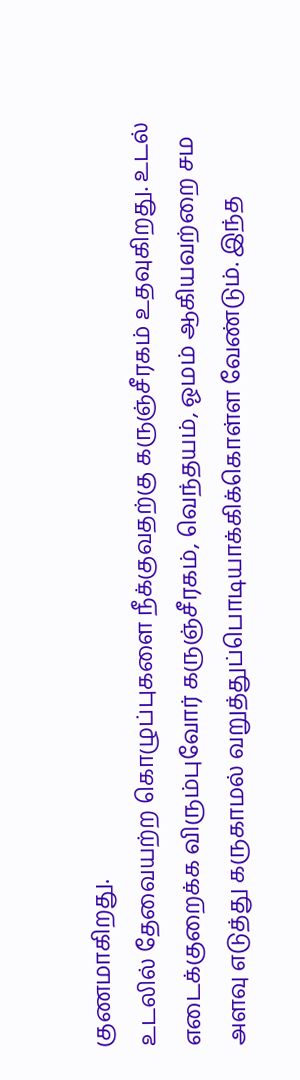குணமாகிறது.
உடலில் தேவையற்ற கொழுப்புகளை நீக்குவதற்கு கருஞ்சீரகம் உதவுகிறது. உடல் எடைக்குறைக்க விரும்புவோர் கருஞ்சீரகம், வெந்தயம், ஓமம் ஆகியவற்றை சம அளவு எடுத்து கருகாமல் வறுத்துப்பொடியாக்கிக்கொள்ள வேண்டும். இந்த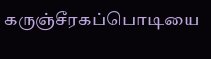கருஞ்சீரகப்பொடியை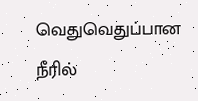வெதுவெதுப்பான நீரில்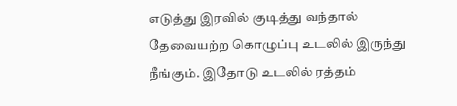எடுத்து இரவில் குடித்து வந்தால் தேவையற்ற கொழுப்பு உடலில் இருந்து நீங்கும். இதோடு உடலில் ரத்தம்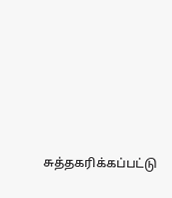சுத்தகரிக்கப்பட்டு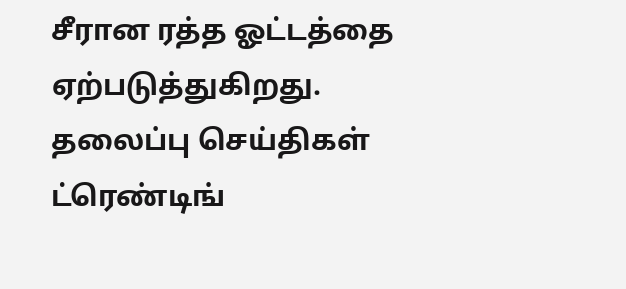சீரான ரத்த ஓட்டத்தை ஏற்படுத்துகிறது.
தலைப்பு செய்திகள்
ட்ரெண்டிங்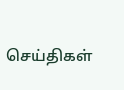செய்திகள்